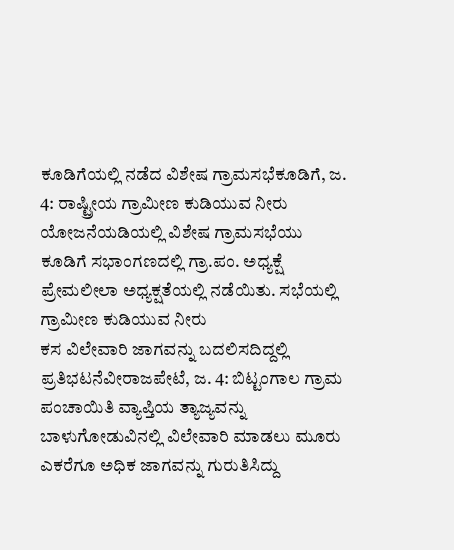ಕೂಡಿಗೆಯಲ್ಲಿ ನಡೆದ ವಿಶೇಷ ಗ್ರಾಮಸಭೆಕೂಡಿಗೆ, ಜ. 4: ರಾಷ್ಟ್ರೀಯ ಗ್ರಾಮೀಣ ಕುಡಿಯುವ ನೀರು ಯೋಜನೆಯಡಿಯಲ್ಲಿ ವಿಶೇಷ ಗ್ರಾಮಸಭೆಯು ಕೂಡಿಗೆ ಸಭಾಂಗಣದಲ್ಲಿ ಗ್ರಾ.ಪಂ. ಅಧ್ಯಕ್ಷೆ ಪ್ರೇಮಲೀಲಾ ಅಧ್ಯಕ್ಷತೆಯಲ್ಲಿ ನಡೆಯಿತು. ಸಭೆಯಲ್ಲಿ ಗ್ರಾಮೀಣ ಕುಡಿಯುವ ನೀರು
ಕಸ ವಿಲೇವಾರಿ ಜಾಗವನ್ನು ಬದಲಿಸದಿದ್ದಲ್ಲಿ ಪ್ರತಿಭಟನೆವೀರಾಜಪೇಟೆ, ಜ. 4: ಬಿಟ್ಟಂಗಾಲ ಗ್ರಾಮ ಪಂಚಾಯಿತಿ ವ್ಯಾಪ್ತಿಯ ತ್ಯಾಜ್ಯವನ್ನು ಬಾಳುಗೋಡುವಿನಲ್ಲಿ ವಿಲೇವಾರಿ ಮಾಡಲು ಮೂರು ಎಕರೆಗೂ ಅಧಿಕ ಜಾಗವನ್ನು ಗುರುತಿಸಿದ್ದು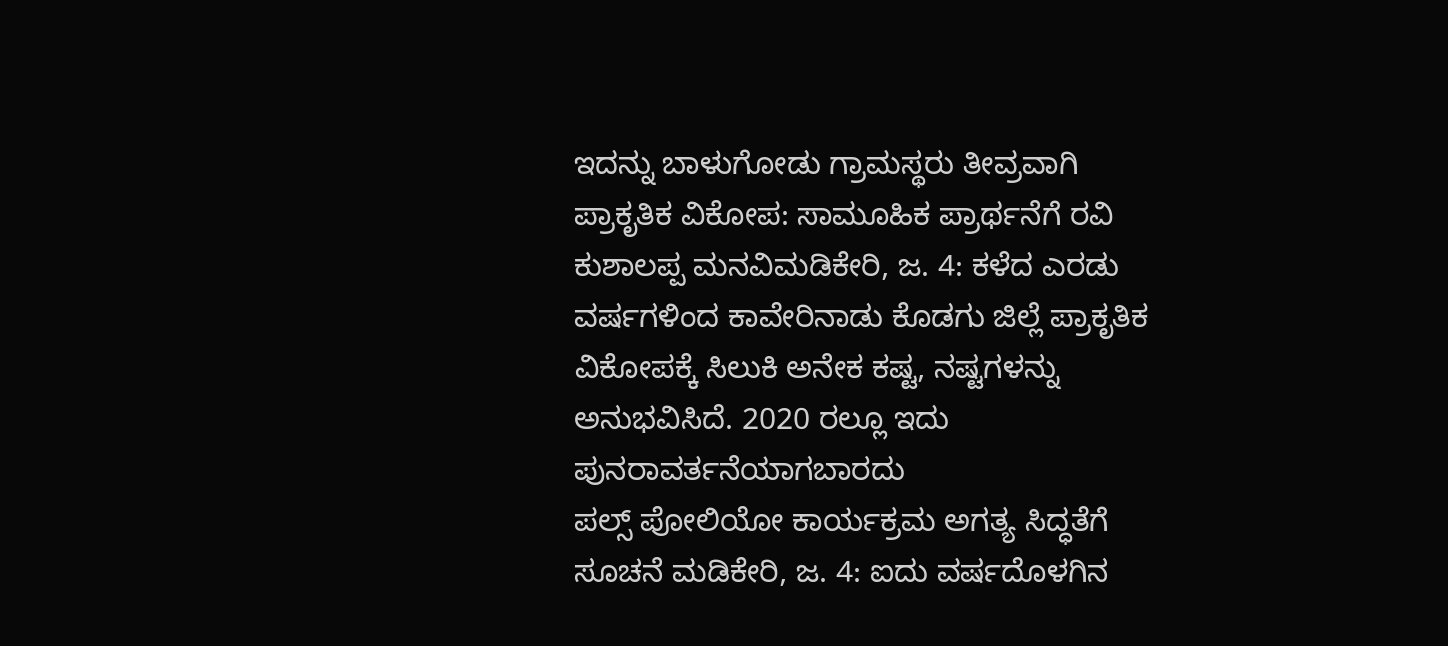ಇದನ್ನು ಬಾಳುಗೋಡು ಗ್ರಾಮಸ್ಥರು ತೀವ್ರವಾಗಿ
ಪ್ರಾಕೃತಿಕ ವಿಕೋಪ: ಸಾಮೂಹಿಕ ಪ್ರಾರ್ಥನೆಗೆ ರವಿ ಕುಶಾಲಪ್ಪ ಮನವಿಮಡಿಕೇರಿ, ಜ. 4: ಕಳೆದ ಎರಡು ವರ್ಷಗಳಿಂದ ಕಾವೇರಿನಾಡು ಕೊಡಗು ಜಿಲ್ಲೆ ಪ್ರಾಕೃತಿಕ ವಿಕೋಪಕ್ಕೆ ಸಿಲುಕಿ ಅನೇಕ ಕಷ್ಟ, ನಷ್ಟಗಳನ್ನು ಅನುಭವಿಸಿದೆ. 2020 ರಲ್ಲೂ ಇದು ಪುನರಾವರ್ತನೆಯಾಗಬಾರದು
ಪಲ್ಸ್ ಪೋಲಿಯೋ ಕಾರ್ಯಕ್ರಮ ಅಗತ್ಯ ಸಿದ್ಧತೆಗೆ ಸೂಚನೆ ಮಡಿಕೇರಿ, ಜ. 4: ಐದು ವರ್ಷದೊಳಗಿನ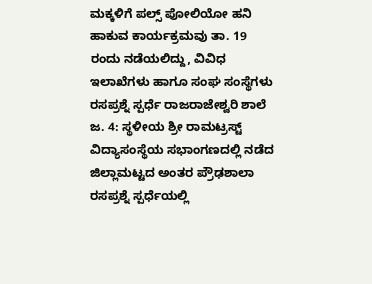ಮಕ್ಕಳಿಗೆ ಪಲ್ಸ್ ಪೋಲಿಯೋ ಹನಿ ಹಾಕುವ ಕಾರ್ಯಕ್ರಮವು ತಾ. 19 ರಂದು ನಡೆಯಲಿದ್ದು, ವಿವಿಧ ಇಲಾಖೆಗಳು ಹಾಗೂ ಸಂಘ ಸಂಸ್ಥೆಗಳು
ರಸಪ್ರಶ್ನೆ ಸ್ಪರ್ಧೆ ರಾಜರಾಜೇಶ್ವರಿ ಶಾಲೆ ಜ. 4: ಸ್ಥಳೀಯ ಶ್ರೀ ರಾಮಟ್ರಸ್ಟ್ ವಿದ್ಯಾಸಂಸ್ಥೆಯ ಸಭಾಂಗಣದಲ್ಲಿ ನಡೆದ ಜಿಲ್ಲಾಮಟ್ಟದ ಅಂತರ ಪ್ರೌಢಶಾಲಾ ರಸಪ್ರಶ್ನೆ ಸ್ಪರ್ಧೆಯಲ್ಲಿ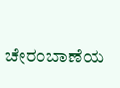ಚೇರಂಬಾಣೆಯ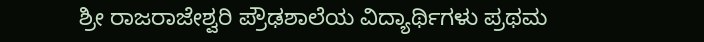ಶ್ರೀ ರಾಜರಾಜೇಶ್ವರಿ ಪ್ರೌಢಶಾಲೆಯ ವಿದ್ಯಾರ್ಥಿಗಳು ಪ್ರಥಮ